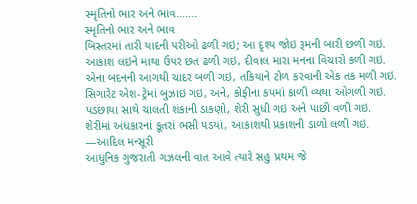સ્મૃતિનો ભાર અને ભાવ…….
સ્મૃતિનો ભાર અને ભાવ
બિસ્તરમાં તારી યાદની પરીઓ ઢળી ગઇ; આ દૃશ્ય જોઇ રૂમની બારી છળી ગઇ.
આકાશ લઇને માથા ઉપર છત ઢળી ગઇ, દીવાલ મારા મનના વિચારો કળી ગઇ.
એના બદનની આગથી ચાદર બળી ગઇ, તકિયાને ટોળ કરવાની એક તક મળી ગઇ.
સિગારેટ એશ-ટ્રેમાં બુઝાઇ ગઇ, અને, કોફીના કપમાં કાળી વ્યથા ઓગળી ગઇ.
પડછાયા સાથે ચાલતી શંકાની ડાકણો, શેરી સુધી ગઇ અને પાછી વળી ગઇ.
શેરીમાં અંધકારનાં કૂતરાં ભસી પડયાં, આકાશથી પ્રકાશની ડાળો લળી ગઇ.
—આદિલ મન્સૂરી
આધુનિક ગુજરાતી ગઝલની વાત આવે ત્યારે સહુ પ્રથમ જે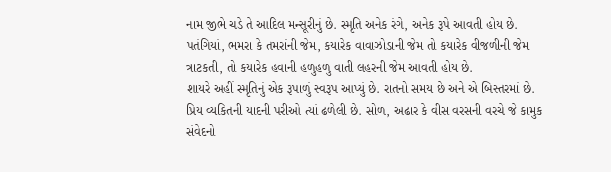નામ જીભે ચડે તે આદિલ મન્સૂરીનું છે. સ્મૃતિ અનેક રંગે, અનેક રૂપે આવતી હોય છે. પતંગિયાં, ભમરા કે તમરાંની જેમ, કયારેક વાવાઝોડાની જેમ તો કયારેક વીજળીની જેમ ત્રાટકતી, તો કયારેક હવાની હળુહળુ વાતી લહરની જેમ આવતી હોય છે.
શાયરે અહીં સ્મૃતિનું એક રૂપાળું સ્વરૂપ આપ્યું છે. રાતનો સમય છે અને એ બિસ્તરમાં છે. પ્રિય વ્યકિતની યાદની પરીઓ ત્યાં ઢળેલી છે. સોળ, અઢાર કે વીસ વરસની વરચે જે કામુક સંવેદનો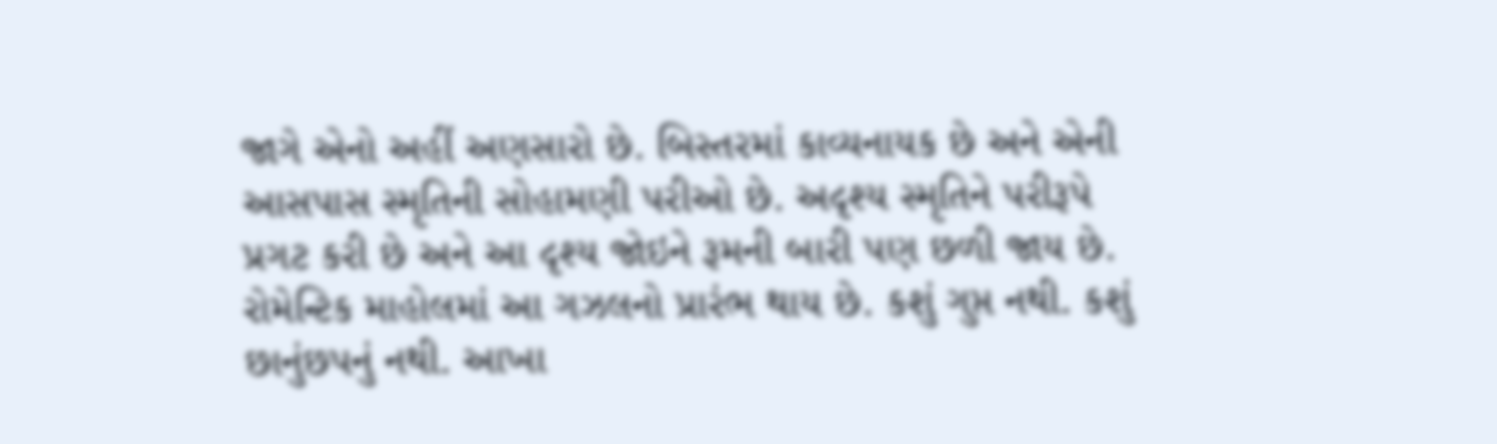જાગે એનો અહીં અણસારો છે. બિસ્તરમાં કાવ્યનાયક છે અને એની આસપાસ સ્મૃતિની સોહામણી પરીઓ છે. અદૃશ્ય સ્મૃતિને પરીરૂપે પ્રગટ કરી છે અને આ દૃશ્ય જોઇને રૂમની બારી પણ છળી જાય છે. રોમેન્ટિક માહોલમાં આ ગઝલનો પ્રારંભ થાય છે. કશું ગુપ્ત નથી. કશું છાનુંછપનું નથી. આખા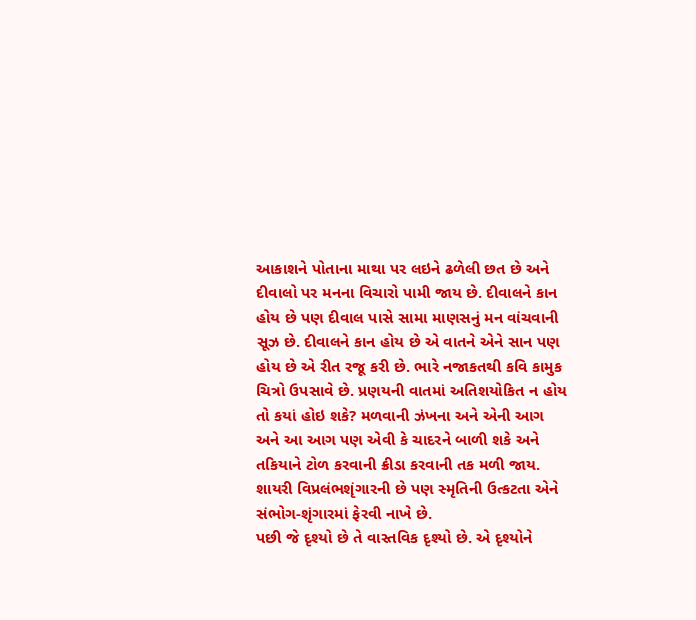આકાશને પોતાના માથા પર લઇને ઢળેલી છત છે અને દીવાલો પર મનના વિચારો પામી જાય છે. દીવાલને કાન હોય છે પણ દીવાલ પાસે સામા માણસનું મન વાંચવાની સૂઝ છે. દીવાલને કાન હોય છે એ વાતને એને સાન પણ હોય છે એ રીત રજૂ કરી છે. ભારે નજાકતથી કવિ કામુક ચિત્રો ઉપસાવે છે. પ્રણયની વાતમાં અતિશયોકિત ન હોય તો કયાં હોઇ શકે? મળવાની ઝંખના અને એની આગ અને આ આગ પણ એવી કે ચાદરને બાળી શકે અને તકિયાને ટોળ કરવાની ક્રીડા કરવાની તક મળી જાય. શાયરી વિપ્રલંભશૃંગારની છે પણ સ્મૃતિની ઉત્કટતા એને સંભોગ-શૃંગારમાં ફેરવી નાખે છે.
પછી જે દૃશ્યો છે તે વાસ્તવિક દૃશ્યો છે. એ દૃશ્યોને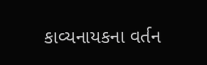કાવ્યનાયકના વર્તન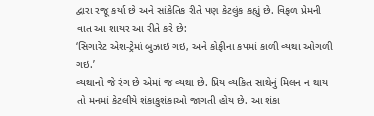દ્વારા રજૂ કર્યા છે અને સાંકેતિક રીતે પણ કેટલુંક કહ્યું છે. વિફળ પ્રેમની વાત આ શાયર આ રીતે કરે છે:
‘સિગારેટ એશ-ટ્રેમાં બુઝાઇ ગઇ, અને કોફીના કપમાં કાળી વ્યથા ઓગળી ગઇ.’
વ્યથાનો જે રંગ છે એમાં જ વ્યથા છે. પ્રિય વ્યકિત સાથેનું મિલન ન થાય તો મનમાં કેટલીયે શંકાકુશંકાઓ જાગતી હોય છે. આ શંકા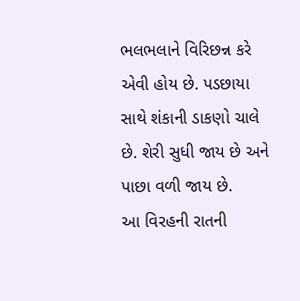ભલભલાને વિરિછન્ન કરે એવી હોય છે. પડછાયા સાથે શંકાની ડાકણો ચાલે છે. શેરી સુધી જાય છે અને પાછા વળી જાય છે.
આ વિરહની રાતની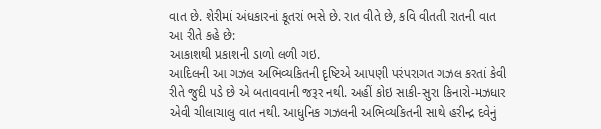વાત છે. શેરીમાં અંધકારનાં કૂતરાં ભસે છે. રાત વીતે છે, કવિ વીતતી રાતની વાત આ રીતે કહે છે:
આકાશથી પ્રકાશની ડાળો લળી ગઇ.
આદિલની આ ગઝલ અભિવ્યકિતની દૃષ્ટિએ આપણી પરંપરાગત ગઝલ કરતાં કેવી રીતે જુદી પડે છે એ બતાવવાની જરૂર નથી. અહીં કોઇ સાકી-સુરા કિનારો-મઝધાર એવી ચીલાચાલુ વાત નથી. આધુનિક ગઝલની અભિવ્યકિતની સાથે હરીન્દ્ર દવેનું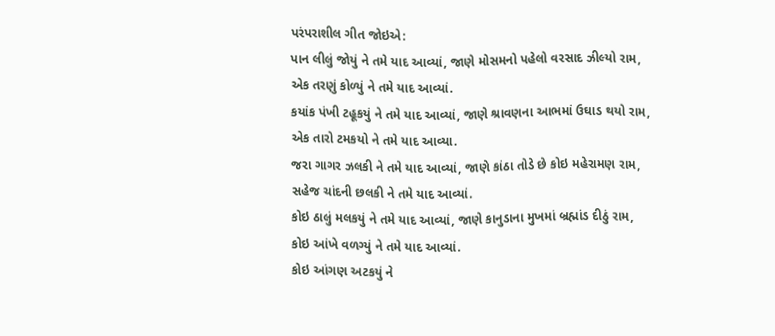પરંપરાશીલ ગીત જોઇએ:
પાન લીલું જોયું ને તમે યાદ આવ્યાં, જાણે મોસમનો પહેલો વરસાદ ઝીલ્યો રામ,
એક તરણું કોળ્યું ને તમે યાદ આવ્યાં.
કયાંક પંખી ટહૂકયું ને તમે યાદ આવ્યાં, જાણે શ્રાવણના આભમાં ઉઘાડ થયો રામ,
એક તારો ટમકયો ને તમે યાદ આવ્યા.
જરા ગાગર ઝલકી ને તમે યાદ આવ્યાં, જાણે કાંઠા તોડે છે કોઇ મહેરામણ રામ,
સહેજ ચાંદની છલકી ને તમે યાદ આવ્યાં.
કોઇ ઠાલું મલકયું ને તમે યાદ આવ્યાં, જાણે કાનુડાના મુખમાં બ્રહ્માંડ દીઠું રામ,
કોઇ આંખે વળગ્યું ને તમે યાદ આવ્યાં.
કોઇ આંગણ અટકયું ને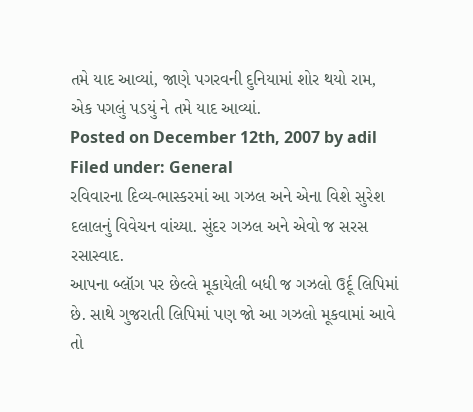તમે યાદ આવ્યાં, જાણે પગરવની દુનિયામાં શોર થયો રામ,
એક પગલું પડયું ને તમે યાદ આવ્યાં.
Posted on December 12th, 2007 by adil
Filed under: General
રવિવારના દિવ્ય-ભાસ્કરમાં આ ગઝલ અને એના વિશે સુરેશ દલાલનું વિવેચન વાંચ્યા. સુંદર ગઝલ અને એવો જ સરસ રસાસ્વાદ.
આપના બ્લૉગ પર છેલ્લે મૂકાયેલી બધી જ ગઝલો ઉર્દૂ લિપિમાં છે. સાથે ગુજરાતી લિપિમાં પણ જો આ ગઝલો મૂકવામાં આવે તો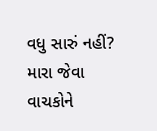વધુ સારું નહીં? મારા જેવા વાચકોને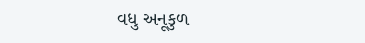વધુ અનૂકુળ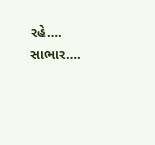રહે….
સાભાર….